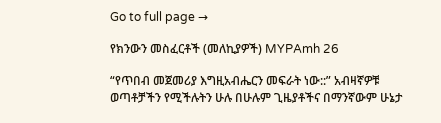Go to full page →

የክንውን መስፈርቶች (መለኪያዎች) MYPAmh 26

“የጥበብ መጀመሪያ እግዚአብሔርን መፍራት ነው::” አብዛኛዎቹ ወጣቶቻችን የሚችሉትን ሁሉ በሁሉም ጊዜያቶችና በማንኛውም ሁኔታ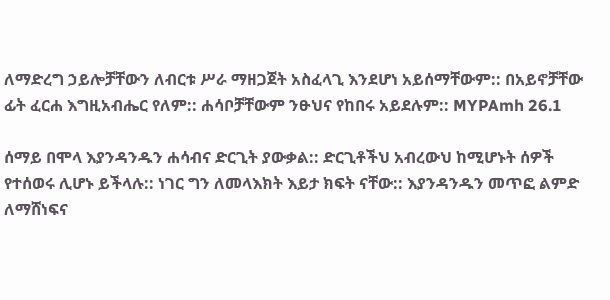ለማድረግ ኃይሎቻቸውን ለብርቱ ሥራ ማዘጋጀት አስፈላጊ እንደሆነ አይሰማቸውም:: በአይኖቻቸው ፊት ፈርሐ እግዚአብሔር የለም:: ሐሳቦቻቸውም ንፁህና የከበሩ አይደሉም:: MYPAmh 26.1

ሰማይ በሞላ እያንዳንዱን ሐሳብና ድርጊት ያውቃል:: ድርጊቶችህ አብረውህ ከሚሆኑት ሰዎች የተሰወሩ ሊሆኑ ይችላሉ:: ነገር ግን ለመላእክት እይታ ክፍት ናቸው:: እያንዳንዱን መጥፎ ልምድ ለማሸነፍና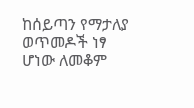ከሰይጣን የማታለያ ወጥመዶች ነፃ ሆነው ለመቆም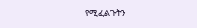የሚፈልጉትን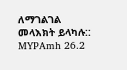ለማገልገል መላእክት ይላካሉ:: MYPAmh 26.2